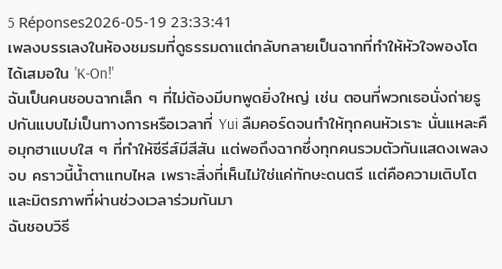5 Réponses2026-05-19 23:33:41
เพลงบรรเลงในห้องชมรมที่ดูธรรมดาแต่กลับกลายเป็นฉากที่ทำให้หัวใจพองโตได้เสมอใน 'K-On!'
ฉันเป็นคนชอบฉากเล็ก ๆ ที่ไม่ต้องมีบทพูดยิ่งใหญ่ เช่น ตอนที่พวกเธอนั่งถ่ายรูปกันแบบไม่เป็นทางการหรือเวลาที่ Yui ลืมคอร์ดจนทำให้ทุกคนหัวเราะ นั่นแหละคือมุกฮาแบบใส ๆ ที่ทำให้ซีรีส์มีสีสัน แต่พอถึงฉากซึ่งทุกคนรวมตัวกันแสดงเพลงจบ คราวนี้น้ำตาแทบไหล เพราะสิ่งที่เห็นไม่ใช่แค่ทักษะดนตรี แต่คือความเติบโตและมิตรภาพที่ผ่านช่วงเวลาร่วมกันมา
ฉันชอบวิธี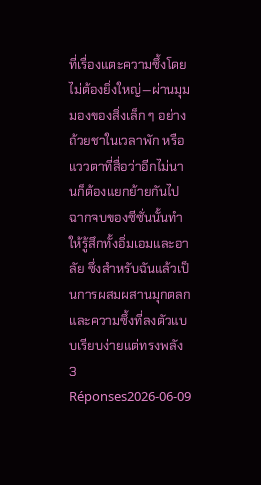ที่เรื่องแตะความซึ้งโดยไม่ต้องยิ่งใหญ่—ผ่านมุมมองของสิ่งเล็ก ๆ อย่างถ้วยชาในเวลาพัก หรือแววตาที่สื่อว่าอีกไม่นานก็ต้องแยกย้ายกันไป ฉากจบของซีซั่นนั้นทำให้รู้สึกทั้งอิ่มเอมและอาลัย ซึ่งสำหรับฉันแล้วเป็นการผสมผสานมุกตลกและความซึ้งที่ลงตัวแบบเรียบง่ายแต่ทรงพลัง
3 Réponses2026-06-09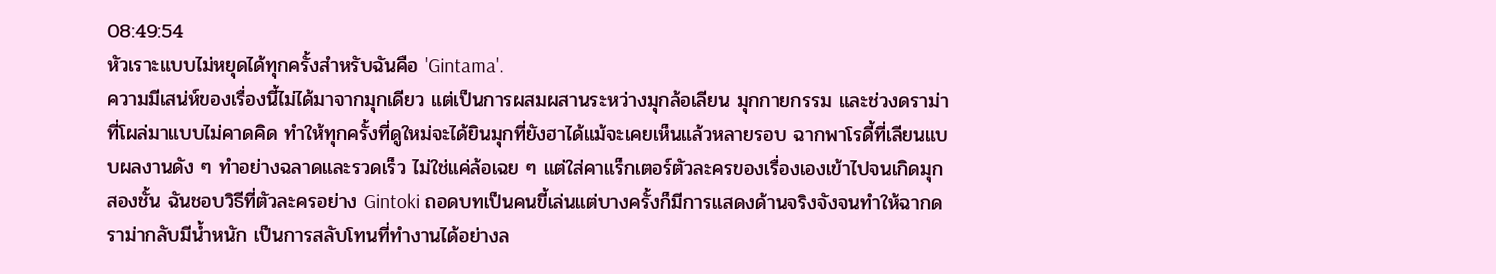08:49:54
หัวเราะแบบไม่หยุดได้ทุกครั้งสำหรับฉันคือ 'Gintama'.
ความมีเสน่ห์ของเรื่องนี้ไม่ได้มาจากมุกเดียว แต่เป็นการผสมผสานระหว่างมุกล้อเลียน มุกกายกรรม และช่วงดราม่าที่โผล่มาแบบไม่คาดคิด ทำให้ทุกครั้งที่ดูใหม่จะได้ยินมุกที่ยังฮาได้แม้จะเคยเห็นแล้วหลายรอบ ฉากพาโรดี้ที่เลียนแบบผลงานดัง ๆ ทำอย่างฉลาดและรวดเร็ว ไม่ใช่แค่ล้อเฉย ๆ แต่ใส่คาแร็กเตอร์ตัวละครของเรื่องเองเข้าไปจนเกิดมุกสองชั้น ฉันชอบวิธีที่ตัวละครอย่าง Gintoki ถอดบทเป็นคนขี้เล่นแต่บางครั้งก็มีการแสดงด้านจริงจังจนทำให้ฉากดราม่ากลับมีน้ำหนัก เป็นการสลับโทนที่ทำงานได้อย่างล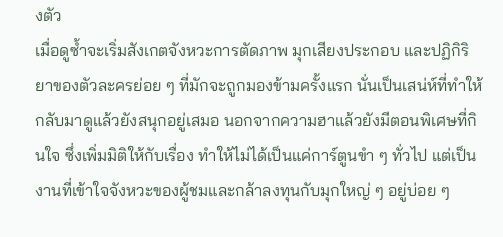งตัว
เมื่อดูซ้ำจะเริ่มสังเกตจังหวะการตัดภาพ มุกเสียงประกอบ และปฏิกิริยาของตัวละครย่อย ๆ ที่มักจะถูกมองข้ามครั้งแรก นั่นเป็นเสน่ห์ที่ทำให้กลับมาดูแล้วยังสนุกอยู่เสมอ นอกจากความฮาแล้วยังมีตอนพิเศษที่กินใจ ซึ่งเพิ่มมิติให้กับเรื่อง ทำให้ไม่ได้เป็นแค่การ์ตูนขำ ๆ ทั่วไป แต่เป็นงานที่เข้าใจจังหวะของผู้ชมและกล้าลงทุนกับมุกใหญ่ ๆ อยู่บ่อย ๆ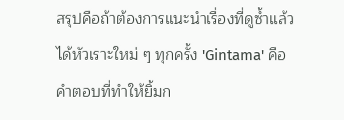สรุปคือถ้าต้องการแนะนำเรื่องที่ดูซ้ำแล้วได้หัวเราะใหม่ ๆ ทุกครั้ง 'Gintama' คือคำตอบที่ทำให้ยิ้มก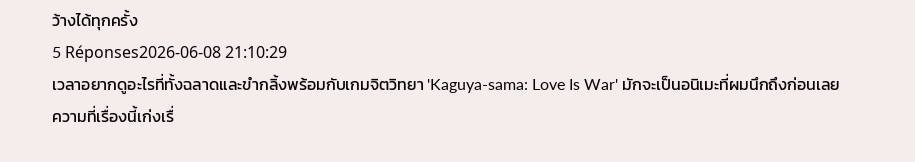ว้างได้ทุกครั้ง
5 Réponses2026-06-08 21:10:29
เวลาอยากดูอะไรที่ทั้งฉลาดและขำกลิ้งพร้อมกับเกมจิตวิทยา 'Kaguya-sama: Love Is War' มักจะเป็นอนิเมะที่ผมนึกถึงก่อนเลย
ความที่เรื่องนี้เก่งเรื่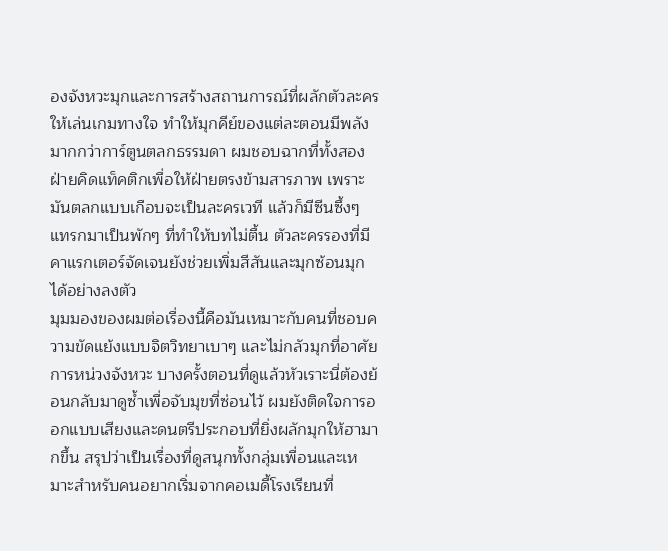องจังหวะมุกและการสร้างสถานการณ์ที่ผลักตัวละครให้เล่นเกมทางใจ ทำให้มุกคีย์ของแต่ละตอนมีพลังมากกว่าการ์ตูนตลกธรรมดา ผมชอบฉากที่ทั้งสองฝ่ายคิดแท็คติกเพื่อให้ฝ่ายตรงข้ามสารภาพ เพราะมันตลกแบบเกือบจะเป็นละครเวที แล้วก็มีซีนซึ้งๆ แทรกมาเป็นพักๆ ที่ทำให้บทไม่ตื้น ตัวละครรองที่มีคาแรกเตอร์จัดเจนยังช่วยเพิ่มสีสันและมุกซ้อนมุกได้อย่างลงตัว
มุมมองของผมต่อเรื่องนี้คือมันเหมาะกับคนที่ชอบความขัดแย้งแบบจิตวิทยาเบาๆ และไม่กลัวมุกที่อาศัยการหน่วงจังหวะ บางครั้งตอนที่ดูแล้วหัวเราะนี่ต้องย้อนกลับมาดูซ้ำเพื่อจับมุขที่ซ่อนไว้ ผมยังติดใจการออกแบบเสียงและดนตรีประกอบที่ยิ่งผลักมุกให้ฮามากขึ้น สรุปว่าเป็นเรื่องที่ดูสนุกทั้งกลุ่มเพื่อนและเหมาะสำหรับคนอยากเริ่มจากคอเมดี้โรงเรียนที่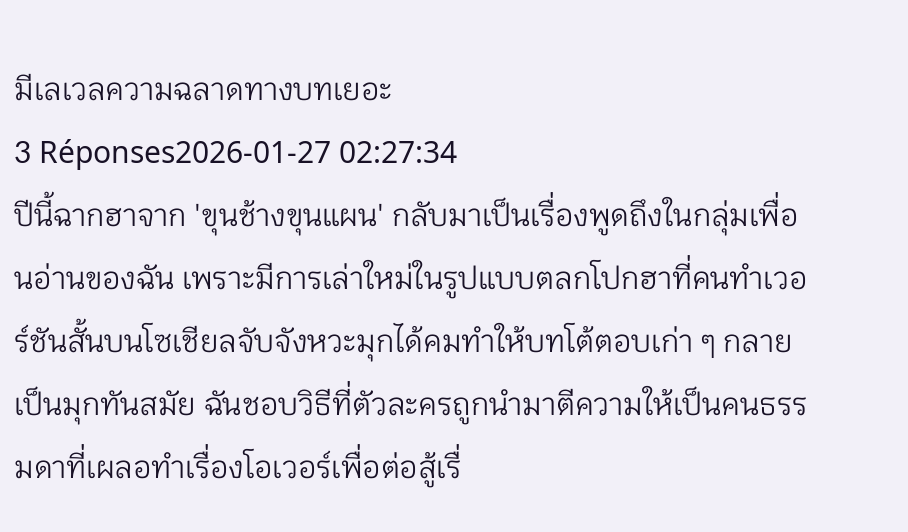มีเลเวลความฉลาดทางบทเยอะ
3 Réponses2026-01-27 02:27:34
ปีนี้ฉากฮาจาก 'ขุนช้างขุนแผน' กลับมาเป็นเรื่องพูดถึงในกลุ่มเพื่อนอ่านของฉัน เพราะมีการเล่าใหม่ในรูปแบบตลกโปกฮาที่คนทำเวอร์ชันสั้นบนโซเชียลจับจังหวะมุกได้คมทำให้บทโต้ตอบเก่า ๆ กลายเป็นมุกทันสมัย ฉันชอบวิธีที่ตัวละครถูกนำมาตีความให้เป็นคนธรรมดาที่เผลอทำเรื่องโอเวอร์เพื่อต่อสู้เรื่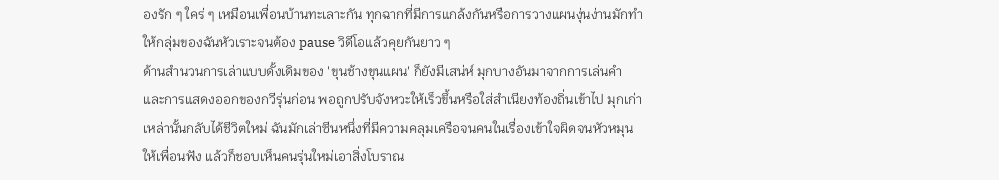องรัก ๆ ใคร่ ๆ เหมือนเพื่อนบ้านทะเลาะกัน ทุกฉากที่มีการแกล้งกันหรือการวางแผนงุ่นง่านมักทำให้กลุ่มของฉันหัวเราะจนต้อง pause วิดีโอแล้วคุยกันยาว ๆ
ด้านสำนวนการเล่าแบบดั้งเดิมของ 'ขุนช้างขุนแผน' ก็ยังมีเสน่ห์ มุกบางอันมาจากการเล่นคำและการแสดงออกของกวีรุ่นก่อน พอถูกปรับจังหวะให้เร็วขึ้นหรือใส่สำเนียงท้องถิ่นเข้าไป มุกเก่าเหล่านั้นกลับได้ชีวิตใหม่ ฉันมักเล่าซีนหนึ่งที่มีความคลุมเครือจนคนในเรื่องเข้าใจผิดจนหัวหมุนให้เพื่อนฟัง แล้วก็ชอบเห็นคนรุ่นใหม่เอาสิ่งโบราณ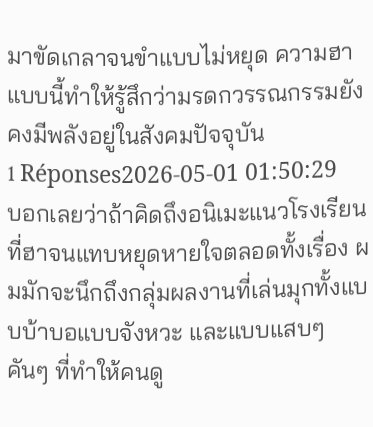มาขัดเกลาจนขำแบบไม่หยุด ความฮาแบบนี้ทำให้รู้สึกว่ามรดกวรรณกรรมยังคงมีพลังอยู่ในสังคมปัจจุบัน
1 Réponses2026-05-01 01:50:29
บอกเลยว่าถ้าคิดถึงอนิเมะแนวโรงเรียนที่ฮาจนแทบหยุดหายใจตลอดทั้งเรื่อง ผมมักจะนึกถึงกลุ่มผลงานที่เล่นมุกทั้งแบบบ้าบอแบบจังหวะ และแบบแสบๆ คันๆ ที่ทำให้คนดู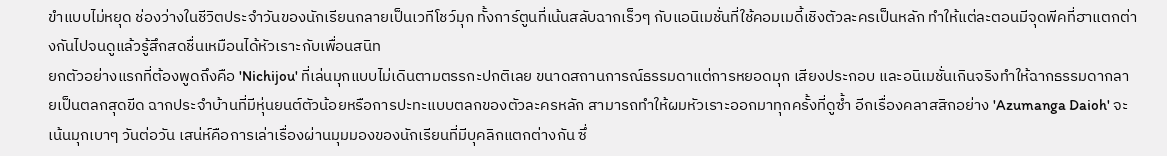ขำแบบไม่หยุด ช่องว่างในชีวิตประจำวันของนักเรียนกลายเป็นเวทีโชว์มุก ทั้งการ์ตูนที่เน้นสลับฉากเร็วๆ กับแอนิเมชั่นที่ใช้คอมเมดี้เชิงตัวละครเป็นหลัก ทำให้แต่ละตอนมีจุดพีคที่ฮาแตกต่างกันไปจนดูแล้วรู้สึกสดชื่นเหมือนได้หัวเราะกับเพื่อนสนิท
ยกตัวอย่างแรกที่ต้องพูดถึงคือ 'Nichijou' ที่เล่นมุกแบบไม่เดินตามตรรกะปกติเลย ขนาดสถานการณ์ธรรมดาแต่การหยอดมุก เสียงประกอบ และอนิเมชั่นเกินจริงทำให้ฉากธรรมดากลายเป็นตลกสุดขีด ฉากประจำบ้านที่มีหุ่นยนต์ตัวน้อยหรือการปะทะแบบตลกของตัวละครหลัก สามารถทำให้ผมหัวเราะออกมาทุกครั้งที่ดูซ้ำ อีกเรื่องคลาสสิกอย่าง 'Azumanga Daioh' จะเน้นมุกเบาๆ วันต่อวัน เสน่ห์คือการเล่าเรื่องผ่านมุมมองของนักเรียนที่มีบุคลิกแตกต่างกัน ซึ่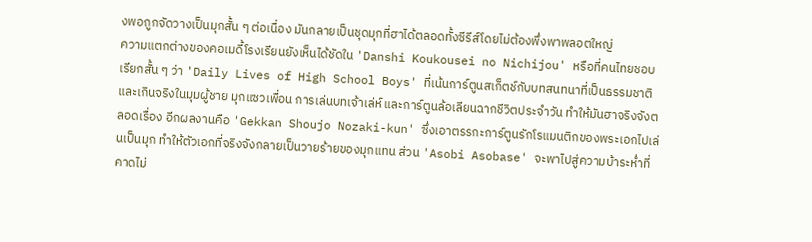งพอถูกจัดวางเป็นมุกสั้น ๆ ต่อเนื่อง มันกลายเป็นชุดมุกที่ฮาได้ตลอดทั้งซีรีส์โดยไม่ต้องพึ่งพาพลอตใหญ่
ความแตกต่างของคอเมดี้โรงเรียนยังเห็นได้ชัดใน 'Danshi Koukousei no Nichijou' หรือที่คนไทยชอบเรียกสั้น ๆ ว่า 'Daily Lives of High School Boys' ที่เน้นการ์ตูนสเก็ตช์กับบทสนทนาที่เป็นธรรมชาติและเกินจริงในมุมผู้ชาย มุกแซวเพื่อน การเล่นบทเจ้าเล่ห์ และการ์ตูนล้อเลียนฉากชีวิตประจำวัน ทำให้มันฮาจริงจังตลอดเรื่อง อีกผลงานคือ 'Gekkan Shoujo Nozaki-kun' ซึ่งเอาตรรกะการ์ตูนรักโรแมนติกของพระเอกไปเล่นเป็นมุก ทำให้ตัวเอกที่จริงจังกลายเป็นวายร้ายของมุกแทน ส่วน 'Asobi Asobase' จะพาไปสู่ความบ้าระห่ำที่คาดไม่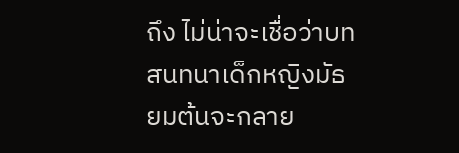ถึง ไม่น่าจะเชื่อว่าบทสนทนาเด็กหญิงมัธยมต้นจะกลาย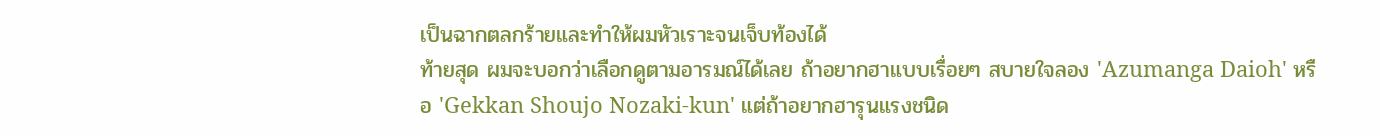เป็นฉากตลกร้ายและทำให้ผมหัวเราะจนเจ็บท้องได้
ท้ายสุด ผมจะบอกว่าเลือกดูตามอารมณ์ได้เลย ถ้าอยากฮาแบบเรื่อยๆ สบายใจลอง 'Azumanga Daioh' หรือ 'Gekkan Shoujo Nozaki-kun' แต่ถ้าอยากฮารุนแรงชนิด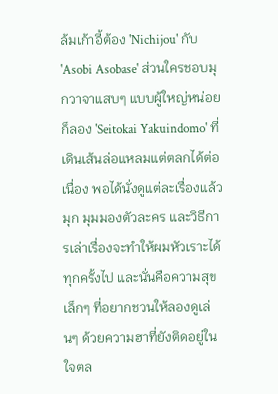ล้มเก้าอี้ต้อง 'Nichijou' กับ 'Asobi Asobase' ส่วนใครชอบมุกวาจาแสบๆ แบบผู้ใหญ่หน่อยก็ลอง 'Seitokai Yakuindomo' ที่เดินเส้นล่อแหลมแต่ตลกได้ต่อเนื่อง พอได้นั่งดูแต่ละเรื่องแล้ว มุก มุมมองตัวละคร และวิธีการเล่าเรื่องจะทำให้ผมหัวเราะได้ทุกครั้งไป และนั่นคือความสุขเล็กๆ ที่อยากชวนให้ลองดูเล่นๆ ด้วยความฮาที่ยังติดอยู่ในใจตล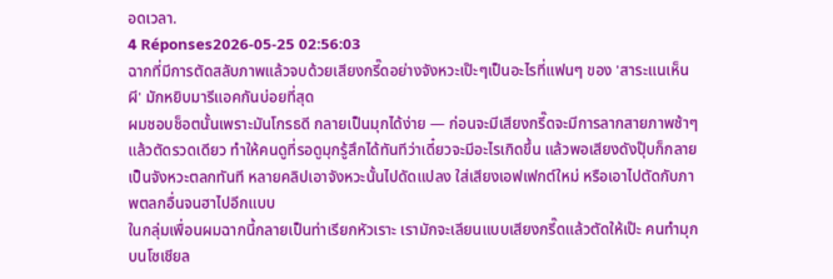อดเวลา.
4 Réponses2026-05-25 02:56:03
ฉากที่มีการตัดสลับภาพแล้วจบด้วยเสียงกรี๊ดอย่างจังหวะเป๊ะๆเป็นอะไรที่แฟนๆ ของ 'สาระแนเห็นผี' มักหยิบมารีแอคกันบ่อยที่สุด
ผมชอบช็อตนั้นเพราะมันโกรธดี กลายเป็นมุกได้ง่าย — ก่อนจะมีเสียงกรี๊ดจะมีการลากสายภาพช้าๆ แล้วตัดรวดเดียว ทำให้คนดูที่รอดูมุกรู้สึกได้ทันทีว่าเดี๋ยวจะมีอะไรเกิดขึ้น แล้วพอเสียงดังปุ๊บก็กลายเป็นจังหวะตลกทันที หลายคลิปเอาจังหวะนั้นไปดัดแปลง ใส่เสียงเอฟเฟกต์ใหม่ หรือเอาไปตัดกับภาพตลกอื่นจนฮาไปอีกแบบ
ในกลุ่มเพื่อนผมฉากนี้กลายเป็นท่าเรียกหัวเราะ เรามักจะเลียนแบบเสียงกรี๊ดแล้วตัดให้เป๊ะ คนทำมุกบนโซเชียล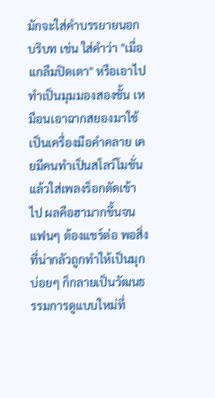มักจะใส่คำบรรยายนอกบริบท เช่น ใส่คำว่า "เมื่อแกลืมปิดเตา" หรือเอาไปทำเป็นมุมมองสองชั้น เหมือนเอาฉากสยองมาใช้เป็นเครื่องมือคำคลาย เคยมีคนทำเป็นสโลว์โมชั่นแล้วใส่เพลงร็อกตัดเข้าไป ผลคือฮามากขึ้นจนแฟนๆ ต้องแชร์ต่อ พอสิ่งที่น่ากลัวถูกทำให้เป็นมุกบ่อยๆ ก็กลายเป็นวัฒนธรรมการดูแบบใหม่ที่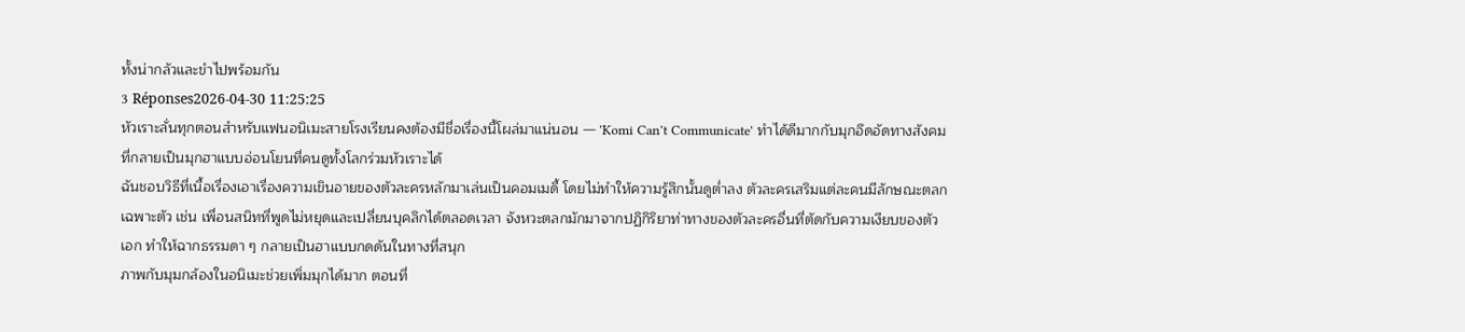ทั้งน่ากลัวและขำไปพร้อมกัน
3 Réponses2026-04-30 11:25:25
หัวเราะลั่นทุกตอนสำหรับแฟนอนิเมะสายโรงเรียนคงต้องมีชื่อเรื่องนี้โผล่มาแน่นอน — 'Komi Can't Communicate' ทำได้ดีมากกับมุกอึดอัดทางสังคมที่กลายเป็นมุกฮาแบบอ่อนโยนที่คนดูทั้งโลกร่วมหัวเราะได้
ฉันชอบวิธีที่เนื้อเรื่องเอาเรื่องความเขินอายของตัวละครหลักมาเล่นเป็นคอมเมดี้ โดยไม่ทำให้ความรู้สึกนั้นดูต่ำลง ตัวละครเสริมแต่ละคนมีลักษณะตลกเฉพาะตัว เช่น เพื่อนสนิทที่พูดไม่หยุดและเปลี่ยนบุคลิกได้ตลอดเวลา จังหวะตลกมักมาจากปฏิกิริยาท่าทางของตัวละครอื่นที่ตัดกับความเงียบของตัวเอก ทำให้ฉากธรรมดา ๆ กลายเป็นฮาแบบกดดันในทางที่สนุก
ภาพกับมุมกล้องในอนิเมะช่วยเพิ่มมุกได้มาก ตอนที่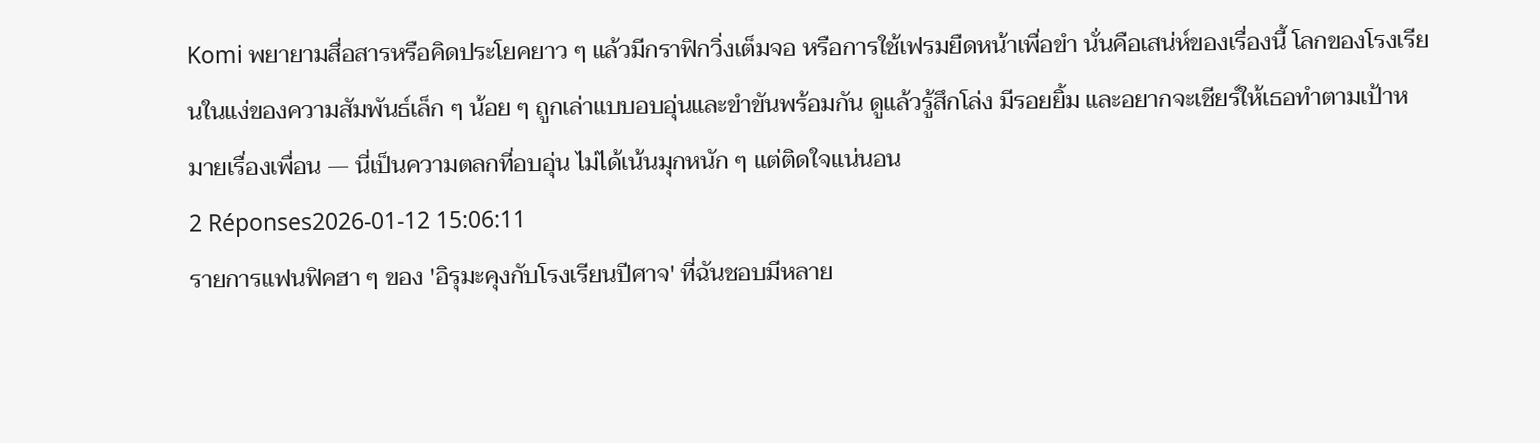Komi พยายามสื่อสารหรือคิดประโยคยาว ๆ แล้วมีกราฟิกวิ่งเต็มจอ หรือการใช้เฟรมยืดหน้าเพื่อขำ นั่นคือเสน่ห์ของเรื่องนี้ โลกของโรงเรียนในแง่ของความสัมพันธ์เล็ก ๆ น้อย ๆ ถูกเล่าแบบอบอุ่นและขำขันพร้อมกัน ดูแล้วรู้สึกโล่ง มีรอยยิ้ม และอยากจะเชียร์ให้เธอทำตามเป้าหมายเรื่องเพื่อน — นี่เป็นความตลกที่อบอุ่น ไม่ได้เน้นมุกหนัก ๆ แต่ติดใจแน่นอน
2 Réponses2026-01-12 15:06:11
รายการแฟนฟิคฮา ๆ ของ 'อิรุมะคุงกับโรงเรียนปีศาจ' ที่ฉันชอบมีหลาย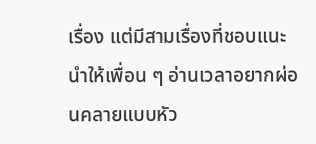เรื่อง แต่มีสามเรื่องที่ชอบแนะนำให้เพื่อน ๆ อ่านเวลาอยากผ่อนคลายแบบหัว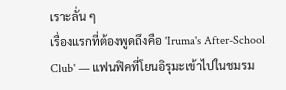เราะลั่น ๆ
เรื่องแรกที่ต้องพูดถึงคือ 'Iruma's After-School Club' — แฟนฟิคที่โยนอิรุมะเข้าไปในชมรม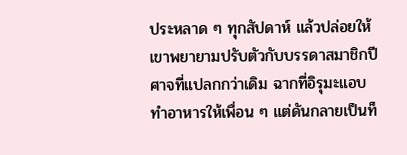ประหลาด ๆ ทุกสัปดาห์ แล้วปล่อยให้เขาพยายามปรับตัวกับบรรดาสมาชิกปีศาจที่แปลกกว่าเดิม ฉากที่อิรุมะแอบทำอาหารให้เพื่อน ๆ แต่ดันกลายเป็นท็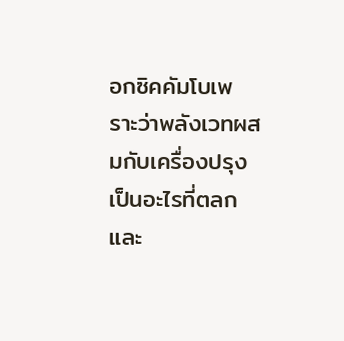อกซิคคัมโบเพราะว่าพลังเวทผสมกับเครื่องปรุง เป็นอะไรที่ตลกและ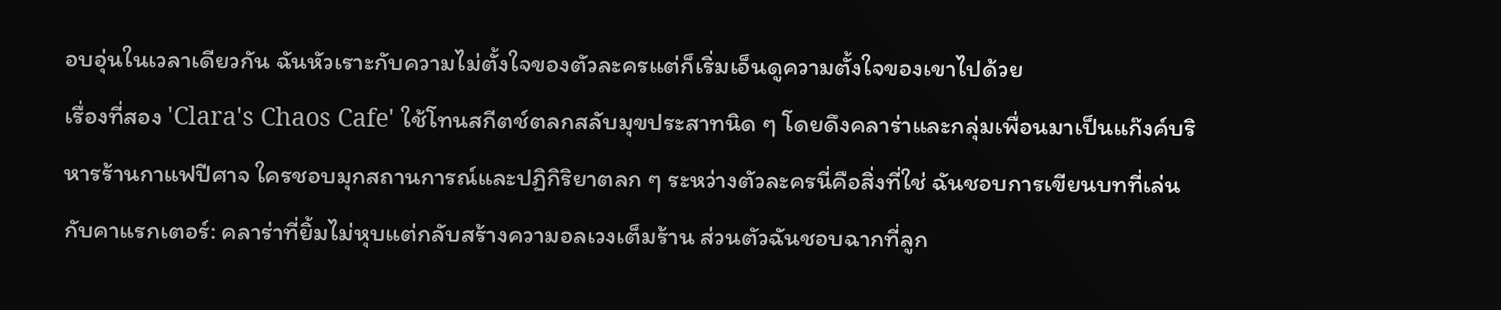อบอุ่นในเวลาเดียวกัน ฉันหัวเราะกับความไม่ตั้งใจของตัวละครแต่ก็เริ่มเอ็นดูความตั้งใจของเขาไปด้วย
เรื่องที่สอง 'Clara's Chaos Cafe' ใช้โทนสกีตช์ตลกสลับมุขประสาทนิด ๆ โดยดึงคลาร่าและกลุ่มเพื่อนมาเป็นแก๊งค์บริหารร้านกาแฟปีศาจ ใครชอบมุกสถานการณ์และปฏิกิริยาตลก ๆ ระหว่างตัวละครนี่คือสิ่งที่ใช่ ฉันชอบการเขียนบทที่เล่นกับคาแรกเตอร์: คลาร่าที่ยิ้มไม่หุบแต่กลับสร้างความอลเวงเต็มร้าน ส่วนตัวฉันชอบฉากที่ลูก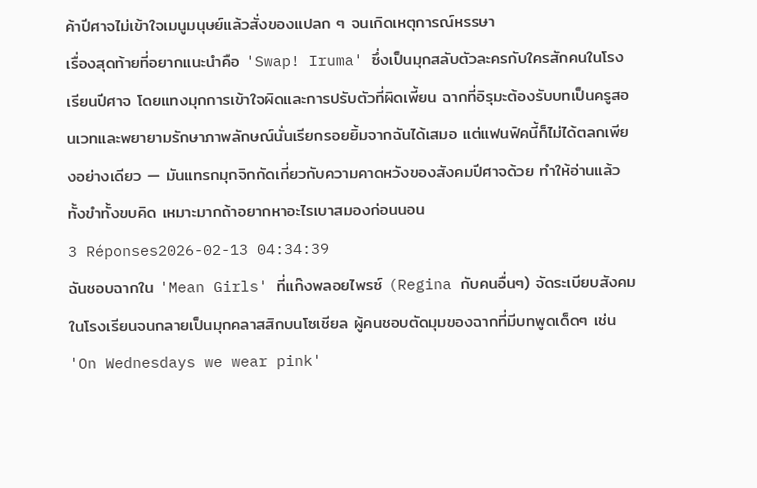ค้าปีศาจไม่เข้าใจเมนูมนุษย์แล้วสั่งของแปลก ๆ จนเกิดเหตุการณ์หรรษา
เรื่องสุดท้ายที่อยากแนะนำคือ 'Swap! Iruma' ซึ่งเป็นมุกสลับตัวละครกับใครสักคนในโรงเรียนปีศาจ โดยแทงมุกการเข้าใจผิดและการปรับตัวที่ผิดเพี้ยน ฉากที่อิรุมะต้องรับบทเป็นครูสอนเวทและพยายามรักษาภาพลักษณ์นั่นเรียกรอยยิ้มจากฉันได้เสมอ แต่แฟนฟิคนี้ก็ไม่ได้ตลกเพียงอย่างเดียว — มันแทรกมุกจิกกัดเกี่ยวกับความคาดหวังของสังคมปีศาจด้วย ทำให้อ่านแล้วทั้งขำทั้งขบคิด เหมาะมากถ้าอยากหาอะไรเบาสมองก่อนนอน
3 Réponses2026-02-13 04:34:39
ฉันชอบฉากใน 'Mean Girls' ที่แก๊งพลอยไพรซ์ (Regina กับคนอื่นๆ) จัดระเบียบสังคมในโรงเรียนจนกลายเป็นมุกคลาสสิกบนโซเชียล ผู้คนชอบตัดมุมของฉากที่มีบทพูดเด็ดๆ เช่น 'On Wednesdays we wear pink'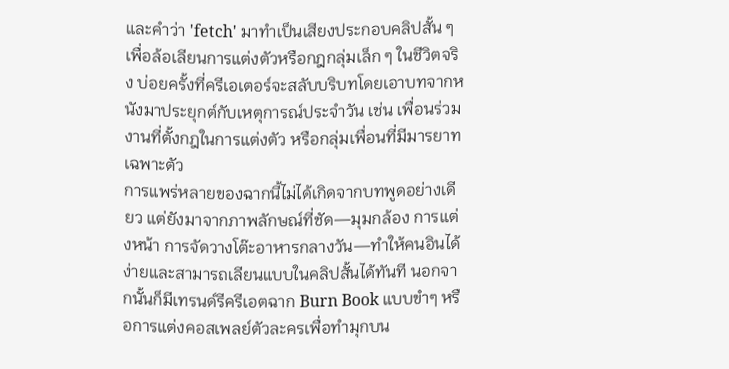และคำว่า 'fetch' มาทำเป็นเสียงประกอบคลิปสั้น ๆ เพื่อล้อเลียนการแต่งตัวหรือกฎกลุ่มเล็ก ๆ ในชีวิตจริง บ่อยครั้งที่ครีเอเตอร์จะสลับบริบทโดยเอาบทจากหนังมาประยุกต์กับเหตุการณ์ประจำวัน เช่น เพื่อนร่วมงานที่ตั้งกฎในการแต่งตัว หรือกลุ่มเพื่อนที่มีมารยาทเฉพาะตัว
การแพร่หลายของฉากนี้ไม่ได้เกิดจากบทพูดอย่างเดียว แต่ยังมาจากภาพลักษณ์ที่ชัด—มุมกล้อง การแต่งหน้า การจัดวางโต๊ะอาหารกลางวัน—ทำให้คนอินได้ง่ายและสามารถเลียนแบบในคลิปสั้นได้ทันที นอกจากนั้นก็มีเทรนด์รีครีเอตฉาก Burn Book แบบขำๆ หรือการแต่งคอสเพลย์ตัวละครเพื่อทำมุกบน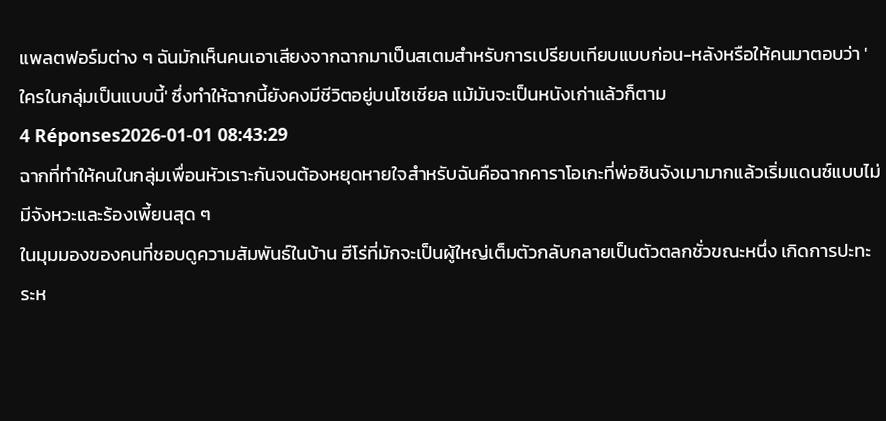แพลตฟอร์มต่าง ๆ ฉันมักเห็นคนเอาเสียงจากฉากมาเป็นสเตมสำหรับการเปรียบเทียบแบบก่อน-หลังหรือให้คนมาตอบว่า 'ใครในกลุ่มเป็นแบบนี้' ซึ่งทำให้ฉากนี้ยังคงมีชีวิตอยู่บนโซเชียล แม้มันจะเป็นหนังเก่าแล้วก็ตาม
4 Réponses2026-01-01 08:43:29
ฉากที่ทำให้คนในกลุ่มเพื่อนหัวเราะกันจนต้องหยุดหายใจสำหรับฉันคือฉากคาราโอเกะที่พ่อชินจังเมามากแล้วเริ่มแดนซ์แบบไม่มีจังหวะและร้องเพี้ยนสุด ๆ
ในมุมมองของคนที่ชอบดูความสัมพันธ์ในบ้าน ฮีโร่ที่มักจะเป็นผู้ใหญ่เต็มตัวกลับกลายเป็นตัวตลกชั่วขณะหนึ่ง เกิดการปะทะระห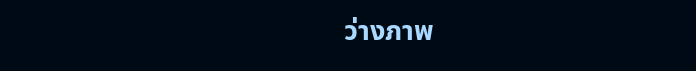ว่างภาพ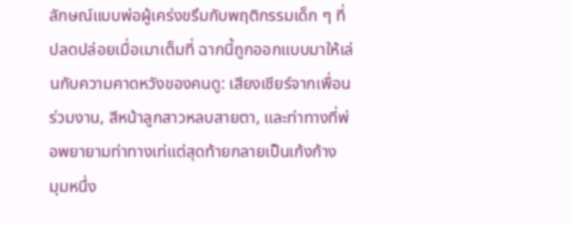ลักษณ์แบบพ่อผู้เคร่งขรึมกับพฤติกรรมเด็ก ๆ ที่ปลดปล่อยเมื่อเมาเต็มที่ ฉากนี้ถูกออกแบบมาให้เล่นกับความคาดหวังของคนดู: เสียงเชียร์จากเพื่อนร่วมงาน, สีหน้าลูกสาวหลบสายตา, และท่าทางที่พ่อพยายามท่าทางเท่แต่สุดท้ายกลายเป็นเก้งก้าง
มุมหนึ่ง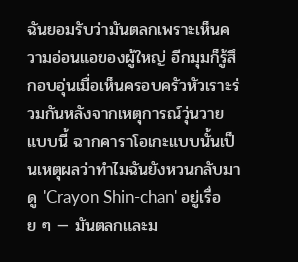ฉันยอมรับว่ามันตลกเพราะเห็นความอ่อนแอของผู้ใหญ่ อีกมุมก็รู้สึกอบอุ่นเมื่อเห็นครอบครัวหัวเราะร่วมกันหลังจากเหตุการณ์วุ่นวายแบบนี้ ฉากคาราโอเกะแบบนั้นเป็นเหตุผลว่าทำไมฉันยังหวนกลับมาดู 'Crayon Shin-chan' อยู่เรื่อย ๆ — มันตลกและม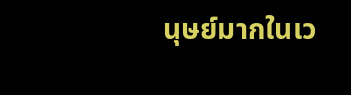นุษย์มากในเว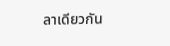ลาเดียวกัน